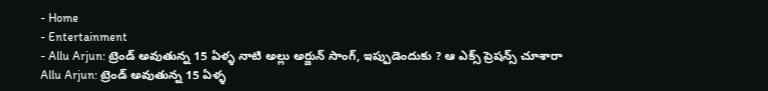- Home
- Entertainment
- Allu Arjun: ట్రెండ్ అవుతున్న 15 ఏళ్ళ నాటి అల్లు అర్జున్ సాంగ్, ఇప్పుడెందుకు ? ఆ ఎక్స్ ప్రెషన్స్ చూశారా
Allu Arjun: ట్రెండ్ అవుతున్న 15 ఏళ్ళ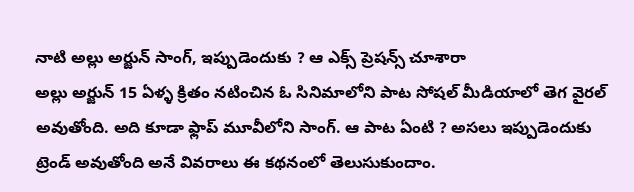నాటి అల్లు అర్జున్ సాంగ్, ఇప్పుడెందుకు ? ఆ ఎక్స్ ప్రెషన్స్ చూశారా
అల్లు అర్జున్ 15 ఏళ్ళ క్రితం నటించిన ఓ సినిమాలోని పాట సోషల్ మీడియాలో తెగ వైరల్ అవుతోంది. అది కూడా ఫ్లాప్ మూవీలోని సాంగ్. ఆ పాట ఏంటి ? అసలు ఇప్పుడెందుకు ట్రెండ్ అవుతోంది అనే వివరాలు ఈ కథనంలో తెలుసుకుందాం.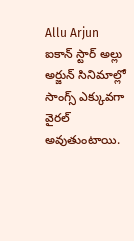Allu Arjun
ఐకాన్ స్టార్ అల్లు అర్జున్ సినిమాల్లో సాంగ్స్ ఎక్కువగా వైరల్ అవుతుంటాయి.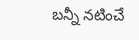బన్నీ నటించే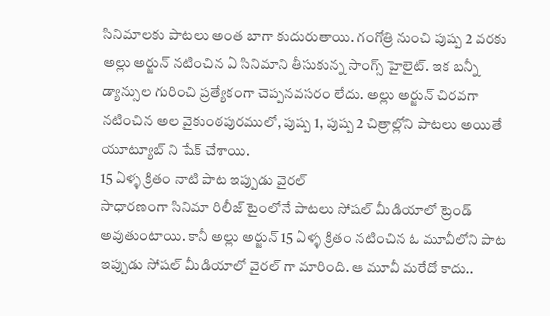సినిమాలకు పాటలు అంత బాగా కుదురుతాయి. గంగోత్రి నుంచి పుష్ప 2 వరకు అల్లు అర్జున్ నటించిన ఏ సినిమాని తీసుకున్న సాంగ్స్ హైలైట్. ఇక బన్నీ డ్యాన్సుల గురించి ప్రత్యేకంగా చెప్పనవసరం లేదు. అల్లు అర్జున్ చిరవగా నటించిన అల వైకుంఠపురములో, పుష్ప 1, పుష్ప 2 చిత్రాల్లోని పాటలు అయితే యూట్యూబ్ ని షేక్ చేశాయి.
15 ఏళ్ళ క్రితం నాటి పాట ఇప్పుడు వైరల్
సాధారణంగా సినిమా రిలీజ్ టైంలోనే పాటలు సోషల్ మీడియాలో ట్రెండ్ అవుతుంటాయి. కానీ అల్లు అర్జున్ 15 ఏళ్ళ క్రితం నటించిన ఓ మూవీలోని పాట ఇప్పుడు సోషల్ మీడియాలో వైరల్ గా మారింది. ఆ మూవీ మరేదో కాదు..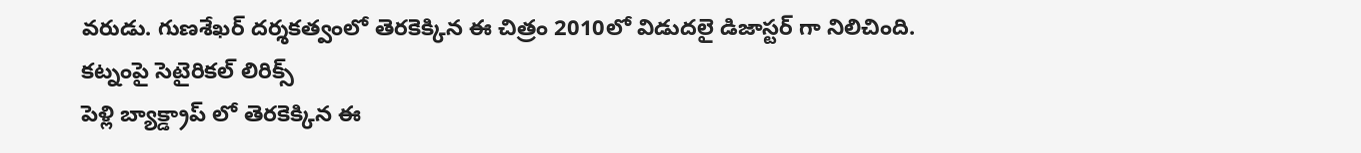వరుడు. గుణశేఖర్ దర్శకత్వంలో తెరకెక్కిన ఈ చిత్రం 2010లో విడుదలై డిజాస్టర్ గా నిలిచింది.
కట్నంపై సెటైరికల్ లిరిక్స్
పెళ్లి బ్యాక్డ్రాప్ లో తెరకెక్కిన ఈ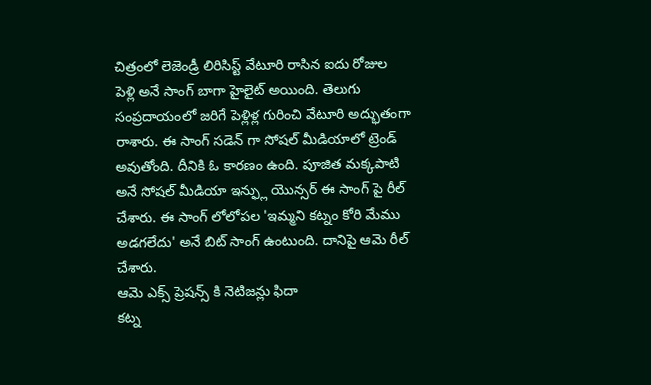చిత్రంలో లెజెండ్రీ లిరిసిస్ట్ వేటూరి రాసిన ఐదు రోజుల పెళ్లి అనే సాంగ్ బాగా హైలైట్ అయింది. తెలుగు సంప్రదాయంలో జరిగే పెళ్లిళ్ల గురించి వేటూరి అద్భుతంగా రాశారు. ఈ సాంగ్ సడెన్ గా సోషల్ మీడియాలో ట్రెండ్ అవుతోంది. దీనికి ఓ కారణం ఉంది. పూజిత మక్కపాటి అనే సోషల్ మీడియా ఇన్ఫ్లు యొన్సర్ ఈ సాంగ్ పై రీల్ చేశారు. ఈ సాంగ్ లోలోపల 'ఇమ్మని కట్నం కోరి మేము అడగలేదు' అనే బిట్ సాంగ్ ఉంటుంది. దానిపై ఆమె రీల్ చేశారు.
ఆమె ఎక్స్ ప్రెషన్స్ కి నెటిజన్లు ఫిదా
కట్న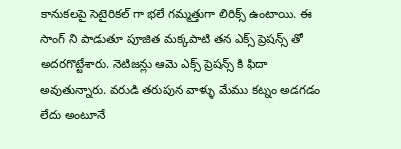కానుకలపై సెటైరికల్ గా భలే గమ్మత్తుగా లిరిక్స్ ఉంటాయి. ఈ సాంగ్ ని పాడుతూ పూజిత మక్కపాటి తన ఎక్స్ ప్రెషన్స్ తో అదరగొట్టేశారు. నెటిజన్లు ఆమె ఎక్స్ ప్రెషన్స్ కి ఫిదా అవుతున్నారు. వరుడి తరుపున వాళ్ళు మేము కట్నం అడగడం లేదు అంటూనే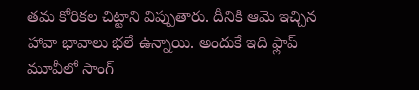తమ కోరికల చిట్టాని విప్పుతారు. దీనికి ఆమె ఇచ్చిన హావా భావాలు భలే ఉన్నాయి. అందుకే ఇది ఫ్లాప్ మూవీలో సాంగ్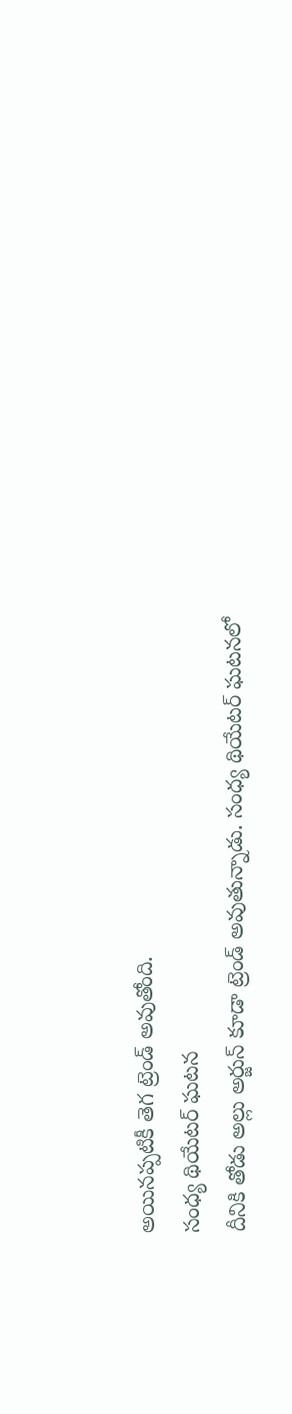అయినప్పటికీ తెగ ట్రెండ్ అవుతోంది.
సంధ్య థియేటర్ ఘటన
దీనికి తోడు అల్లు అర్జున్ కూడా ట్రెండ్ అవుతున్నాడు. సంధ్య థియేటర్ ఘటనలో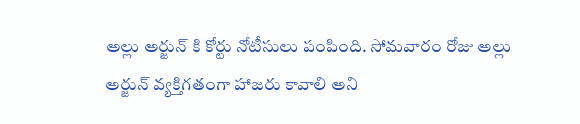అల్లు అర్జున్ కి కోర్టు నోటీసులు పంపింది. సోమవారం రోజు అల్లు అర్జున్ వ్యక్తిగతంగా హాజరు కావాలి అని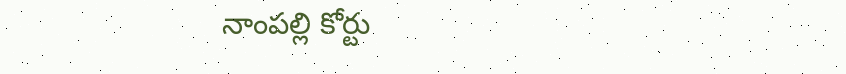నాంపల్లి కోర్టు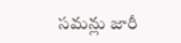సమన్లు జారీ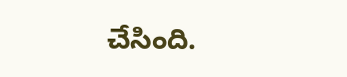చేసింది.